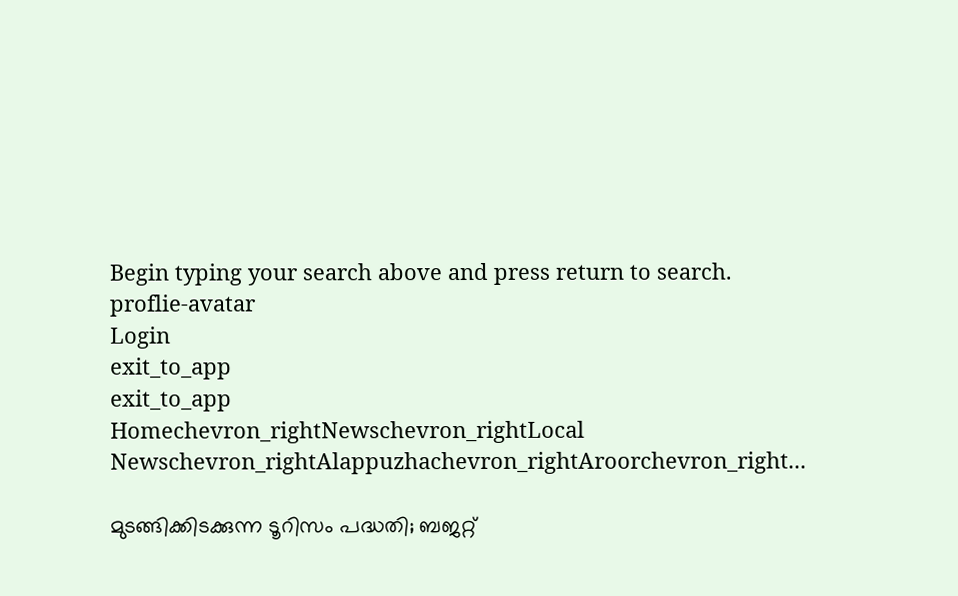Begin typing your search above and press return to search.
proflie-avatar
Login
exit_to_app
exit_to_app
Homechevron_rightNewschevron_rightLocal Newschevron_rightAlappuzhachevron_rightAroorchevron_right...

മുടങ്ങിക്കിടക്കുന്ന ടൂറിസം പദ്ധതി; ബജറ്റ്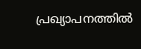പ്രഖ്യാപനത്തിൽ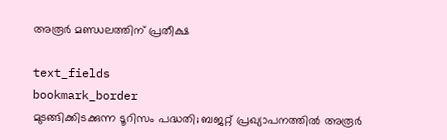അരൂർ മണ്ഡലത്തിന് പ്രതീക്ഷ

text_fields
bookmark_border
മുടങ്ങിക്കിടക്കുന്ന ടൂറിസം പദ്ധതി; ബജറ്റ് പ്രഖ്യാപനത്തിൽ അരൂർ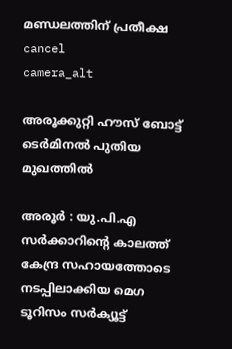മണ്ഡലത്തിന് പ്രതീക്ഷ
cancel
camera_alt

അരൂക്കുറ്റി ഹൗസ് ബോട്ട് ടെർമിനൽ പുതിയ മുഖത്തിൽ

അരൂർ : യു.പി.എ സർക്കാറിന്റെ കാലത്ത് കേന്ദ്ര സഹായത്തോടെ നടപ്പിലാക്കിയ മെഗ ടൂറിസം സർക്യൂട്ട്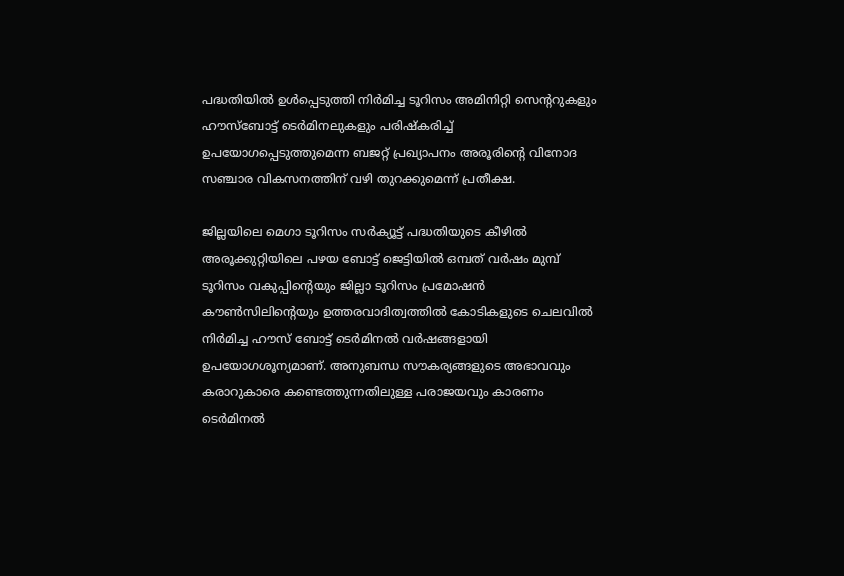പദ്ധതിയിൽ ഉൾപ്പെടുത്തി നിർമിച്ച ടൂറിസം അമിനിറ്റി സെന്ററുകളും ഹൗസ്ബോട്ട് ടെർമിനലുകളും പരിഷ്‌കരിച്ച് ഉപയോഗപ്പെടുത്തുമെന്ന ബജറ്റ് പ്രഖ്യാപനം അരൂരിന്റെ വിനോദ സഞ്ചാര വികസനത്തിന് വഴി തുറക്കുമെന്ന് പ്രതീക്ഷ.

ജില്ലയിലെ മെഗാ ടൂറിസം സർക്യൂട്ട് പദ്ധതിയുടെ കീഴിൽ അരൂക്കുറ്റിയിലെ പഴയ ബോട്ട് ജെട്ടിയിൽ ഒമ്പത് വർഷം മുമ്പ് ടൂറിസം വകുപ്പിന്റെയും ജില്ലാ ടൂറിസം പ്രമോഷൻ കൗൺസിലിന്റെയും ഉത്തരവാദിത്വത്തിൽ കോടികളുടെ ചെലവിൽ നിർമിച്ച ഹൗസ് ബോട്ട് ടെർമിനൽ വർഷങ്ങളായി ഉപയോഗശൂന്യമാണ്. അനുബന്ധ സൗകര്യങ്ങളുടെ അഭാവവും കരാറുകാരെ കണ്ടെത്തുന്നതിലുള്ള പരാജയവും കാരണം ടെർമിനൽ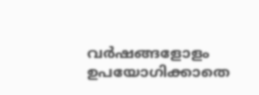വർഷങ്ങളോളം ഉപയോഗിക്കാതെ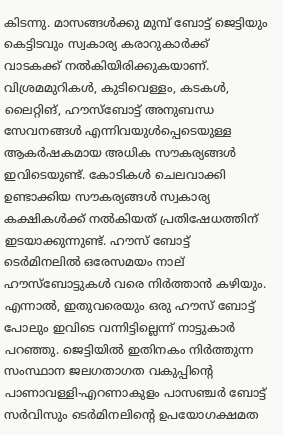കിടന്നു. മാസങ്ങൾക്കു മുമ്പ് ബോട്ട് ജെട്ടിയും കെട്ടിടവും സ്വകാര്യ കരാറുകാർക്ക് വാടകക്ക് നൽകിയിരിക്കുകയാണ്. വിശ്രമമുറികൾ, കുടിവെള്ളം, കടകൾ, ലൈറ്റിങ്, ഹൗസ്ബോട്ട് അനുബന്ധ സേവനങ്ങൾ എന്നിവയുൾപ്പെടെയുള്ള ആകർഷകമായ അധിക സൗകര്യങ്ങൾ ഇവിടെയുണ്ട്. കോടികൾ ചെലവാക്കി ഉണ്ടാക്കിയ സൗകര്യങ്ങൾ സ്വകാര്യ കക്ഷികൾക്ക് നൽകിയത് പ്രതിഷേധത്തിന് ഇടയാക്കുന്നുണ്ട്. ഹൗസ് ബോട്ട് ടെർമിനലിൽ ഒരേസമയം നാല് ഹൗസ്ബോട്ടുകൾ വരെ നിർത്താൻ കഴിയും. എന്നാൽ, ഇതുവരെയും ഒരു ഹൗസ് ബോട്ട് പോലും ഇവിടെ വന്നിട്ടില്ലെന്ന് നാട്ടുകാർ പറഞ്ഞു. ജെട്ടിയിൽ ഇതിനകം നിർത്തുന്ന സംസ്ഥാന ജലഗതാഗത വകുപ്പിന്റെ പാണാവള്ളി-എറണാകുളം പാസഞ്ചർ ബോട്ട് സർവിസും ടെർമിനലിന്റെ ഉപയോഗക്ഷമത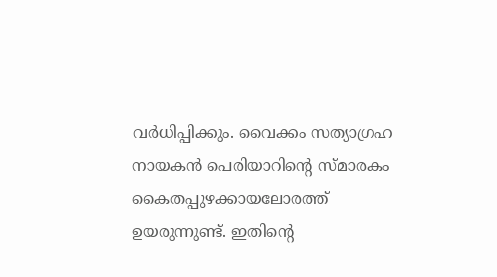വർധിപ്പിക്കും. വൈക്കം സത്യാഗ്രഹ നായകൻ പെരിയാറിന്റെ സ്മാരകം കൈതപ്പുഴക്കായലോരത്ത് ഉയരുന്നുണ്ട്. ഇതിന്റെ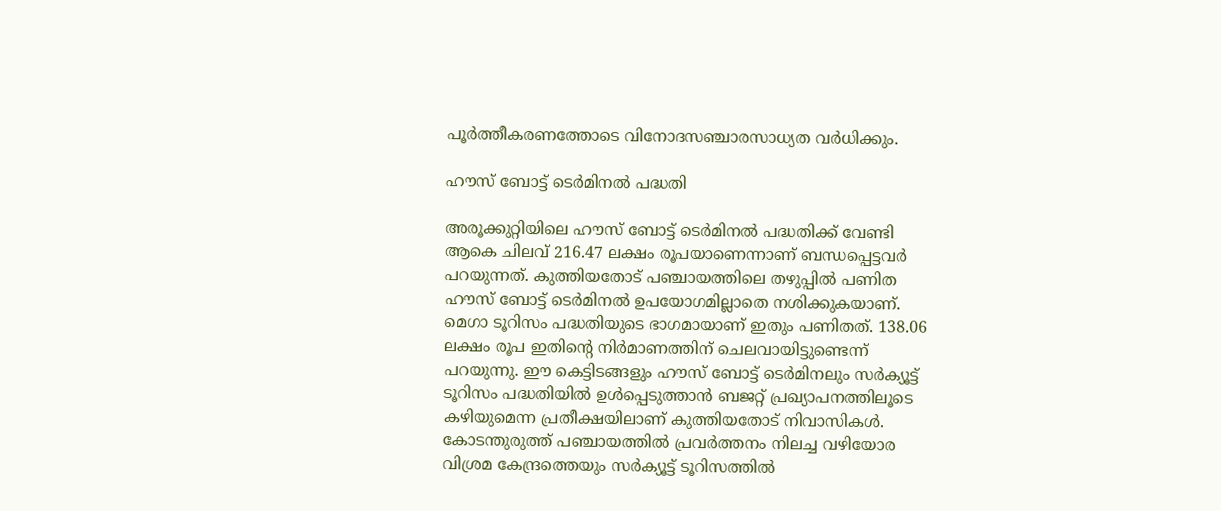പൂർത്തീകരണത്തോടെ വിനോദസഞ്ചാരസാധ്യത വർധിക്കും.

ഹൗസ് ബോട്ട് ടെർമിനൽ പദ്ധതി

അരൂക്കുറ്റിയിലെ ഹൗസ് ബോട്ട് ടെർമിനൽ പദ്ധതിക്ക് വേണ്ടി ആകെ ചിലവ് 216.47 ലക്ഷം രൂപയാണെന്നാണ് ബന്ധപ്പെട്ടവർ പറയുന്നത്. കുത്തിയതോട് പഞ്ചായത്തിലെ തഴുപ്പിൽ പണിത ഹൗസ് ബോട്ട് ടെർമിനൽ ഉപയോഗമില്ലാതെ നശിക്കുകയാണ്. മെഗാ ടൂറിസം പദ്ധതിയുടെ ഭാഗമായാണ് ഇതും പണിതത്. 138.06 ലക്ഷം രൂപ ഇതിന്റെ നിർമാണത്തിന് ചെലവായിട്ടുണ്ടെന്ന് പറയുന്നു. ഈ കെട്ടിടങ്ങളും ഹൗസ് ബോട്ട് ടെർമിനലും സർക്യൂട്ട് ടൂറിസം പദ്ധതിയിൽ ഉൾപ്പെടുത്താൻ ബജറ്റ് പ്രഖ്യാപനത്തിലൂടെ കഴിയുമെന്ന പ്രതീക്ഷയിലാണ് കുത്തിയതോട് നിവാസികൾ. കോടന്തുരുത്ത് പഞ്ചായത്തിൽ പ്രവർത്തനം നിലച്ച വഴിയോര വിശ്രമ കേന്ദ്രത്തെയും സർക്യൂട്ട് ടൂറിസത്തിൽ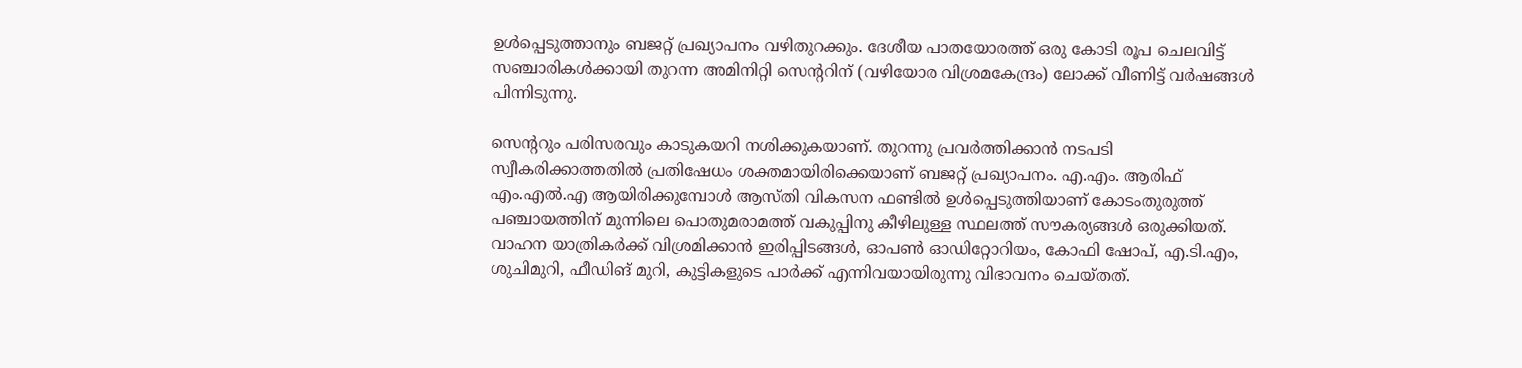ഉൾപ്പെടുത്താനും ബജറ്റ് പ്രഖ്യാപനം വഴിതുറക്കും. ദേശീയ പാതയോരത്ത് ഒരു കോടി രൂപ ചെലവിട്ട് സഞ്ചാരികൾക്കായി തുറന്ന അമിനിറ്റി സെന്ററിന് (വഴിയോര വിശ്രമകേന്ദ്രം) ലോക്ക് വീണിട്ട് വർഷങ്ങൾ പിന്നിടുന്നു.

സെന്ററും പരിസരവും കാടുകയറി നശിക്കുകയാണ്. തുറന്നു പ്രവർത്തിക്കാൻ നടപടി സ്വീകരിക്കാത്തതിൽ പ്രതിഷേധം ശക്തമായിരിക്കെയാണ് ബജറ്റ് പ്രഖ്യാപനം. എ.എം. ആരിഫ് എം.എൽ.എ ആയിരിക്കുമ്പോൾ ആസ്തി വികസന ഫണ്ടിൽ ഉൾപ്പെടുത്തിയാണ് കോടംതുരുത്ത് പഞ്ചായത്തിന് മുന്നിലെ പൊതുമരാമത്ത് വകുപ്പിനു കീഴിലുള്ള സ്ഥലത്ത് സൗകര്യങ്ങൾ ഒരുക്കിയത്. വാഹന യാത്രികർക്ക് വിശ്രമിക്കാൻ ഇരിപ്പിടങ്ങൾ, ഓപൺ ഓഡിറ്റോറിയം, കോഫി ഷോപ്, എ.ടി.എം, ശുചിമുറി, ഫീഡിങ് മുറി, കുട്ടികളുടെ പാർക്ക് എന്നിവയായിരുന്നു വിഭാവനം ചെയ്തത്.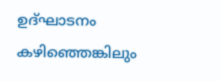ഉദ്ഘാടനം കഴിഞ്ഞെങ്കിലും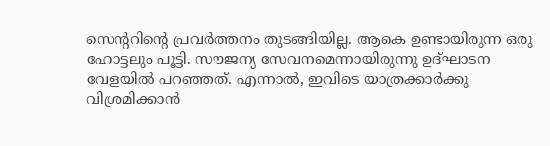സെന്ററിന്റെ പ്രവർത്തനം തുടങ്ങിയില്ല. ആകെ ഉണ്ടായിരുന്ന ഒരു ഹോട്ടലും പൂട്ടി. സൗജന്യ സേവനമെന്നായിരുന്നു ഉദ്ഘാടന വേളയിൽ പറഞ്ഞത്. എന്നാൽ, ഇവിടെ യാത്രക്കാർക്കു വിശ്രമിക്കാൻ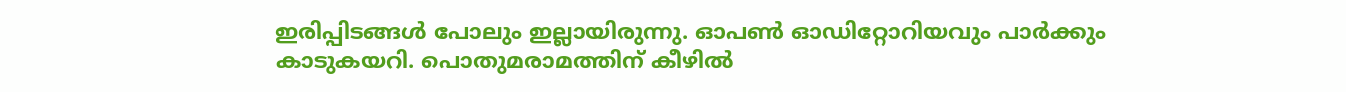ഇരിപ്പിടങ്ങൾ പോലും ഇല്ലായിരുന്നു. ഓപൺ ഓഡിറ്റോറിയവും പാർക്കും കാടുകയറി. പൊതുമരാമത്തിന് കീഴിൽ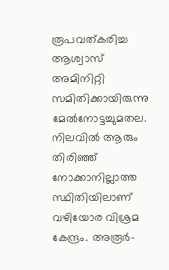രൂപവത്കരിച്ച ആശ്വാസ് അമിനിറ്റി സമിതിക്കായിരുന്നു മേൽനോട്ടച്ചുമതല. നിലവിൽ ആരും തിരിഞ്ഞ് നോക്കാനില്ലാത്ത സ്ഥിതിയിലാണ് വഴിയോര വിശ്രമ കേന്ദ്രം. അരൂർ-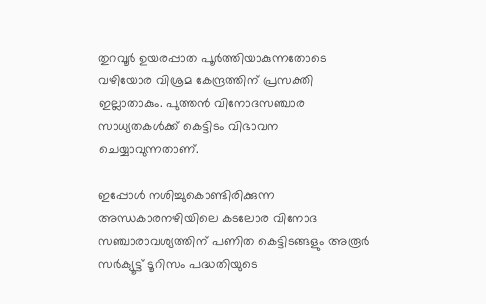തുറവൂർ ഉയരപ്പാത പൂർത്തിയാകുന്നതോടെ വഴിയോര വിശ്രമ കേന്ദ്രത്തിന് പ്രസക്തി ഇല്ലാതാകും. പുത്തൻ വിനോദസഞ്ചാര സാധ്യതകൾക്ക് കെട്ടിടം വിഭാവന ചെയ്യാവുന്നതാണ്.

ഇപ്പോൾ നശിച്ചുകൊണ്ടിരിക്കുന്ന അന്ധകാരനഴിയിലെ കടലോര വിനോദ സഞ്ചാരാവശ്യത്തിന് പണിത കെട്ടിടങ്ങളും അരൂർ സർക്യൂട്ട് ടൂറിസം പദ്ധതിയുടെ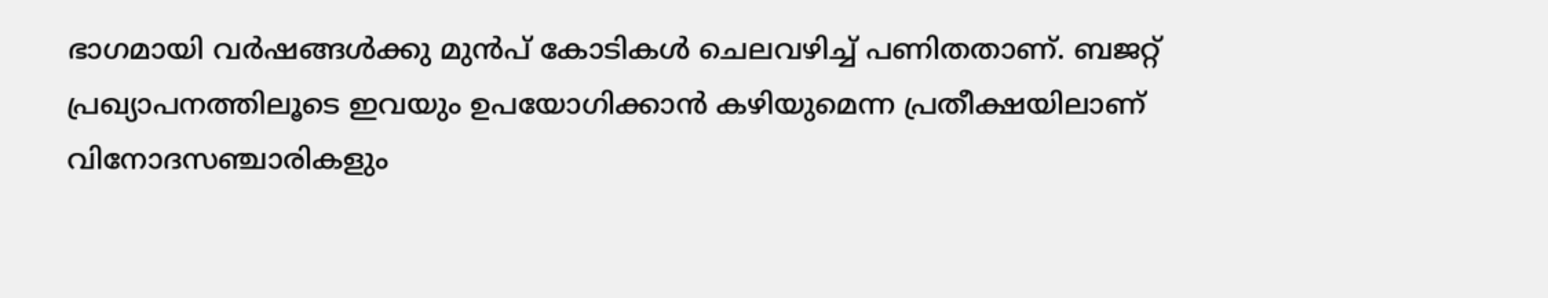ഭാഗമായി വർഷങ്ങൾക്കു മുൻപ് കോടികൾ ചെലവഴിച്ച് പണിതതാണ്. ബജറ്റ് പ്രഖ്യാപനത്തിലൂടെ ഇവയും ഉപയോഗിക്കാൻ കഴിയുമെന്ന പ്രതീക്ഷയിലാണ് വിനോദസഞ്ചാരികളും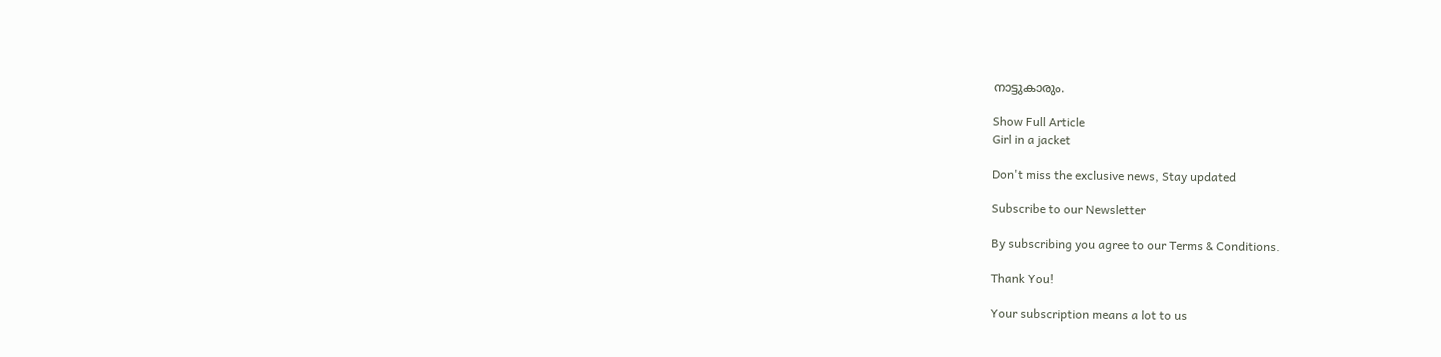നാട്ടുകാരും.

Show Full Article
Girl in a jacket

Don't miss the exclusive news, Stay updated

Subscribe to our Newsletter

By subscribing you agree to our Terms & Conditions.

Thank You!

Your subscription means a lot to us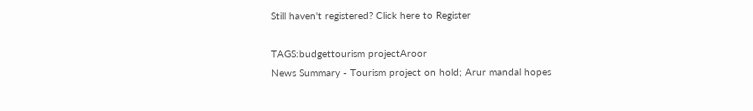Still haven't registered? Click here to Register

TAGS:budgettourism projectAroor
News Summary - Tourism project on hold; Arur mandal hopes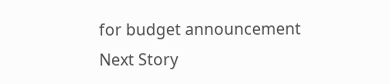for budget announcement
Next Story